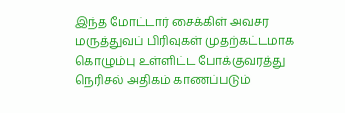இந்த மோட்டார் சைக்கிள் அவசர மருத்துவப் பிரிவுகள் முதற்கட்டமாக கொழும்பு உள்ளிட்ட போக்குவரத்து நெரிசல் அதிகம் காணப்படும்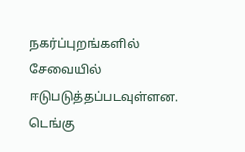நகர்ப்புறங்களில் சேவையில் ஈடுபடுத்தப்படவுள்ளன.
டெங்கு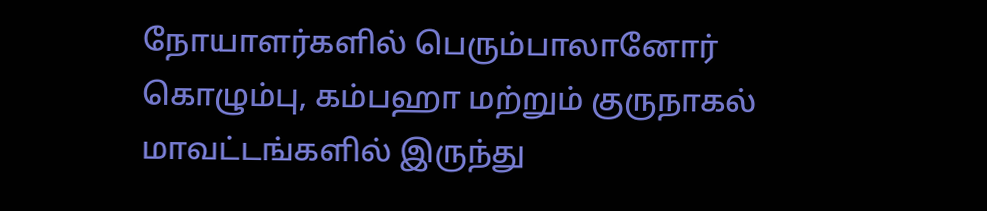நோயாளர்களில் பெரும்பாலானோர் கொழும்பு, கம்பஹா மற்றும் குருநாகல் மாவட்டங்களில் இருந்து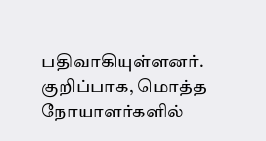பதிவாகியுள்ளனர். குறிப்பாக, மொத்த நோயாளர்களில்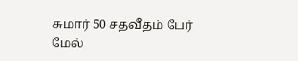சுமார் 50 சதவீதம் பேர் மேல்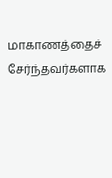மாகாணத்தைச் சேர்ந்தவர்களாக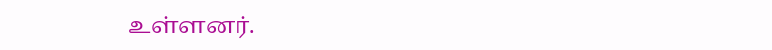உள்ளனர்.